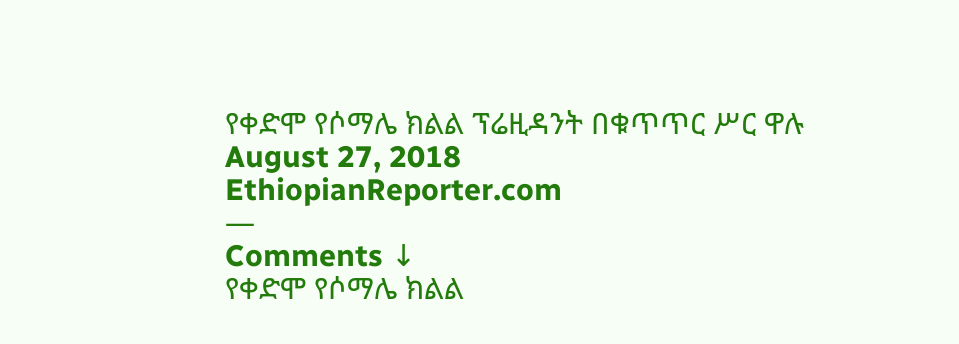የቀድሞ የሶማሌ ክልል ፕሬዚዳንት በቁጥጥር ሥር ዋሉ
August 27, 2018
EthiopianReporter.com
—
Comments ↓
የቀድሞ የሶማሌ ክልል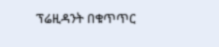ፕሬዚዳንት በቁጥጥር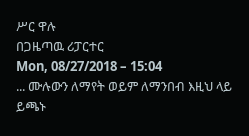ሥር ዋሉ
በጋዜጣዉ ሪፓርተር
Mon, 08/27/2018 – 15:04
... ሙሉውን ለማየት ወይም ለማንበብ እዚህ ላይ ይጫኑ